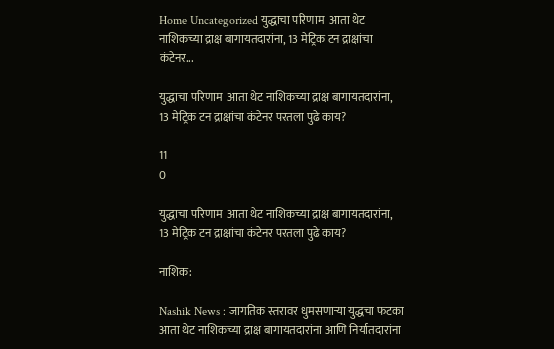Home Uncategorized युद्धाचा परिणाम  आता थेट नाशिकच्या द्राक्ष बागायतदारांना, 13 मेट्रिक टन द्राक्षांचा कंटेनर...

युद्धाचा परिणाम  आता थेट नाशिकच्या द्राक्ष बागायतदारांना, 13 मेट्रिक टन द्राक्षांचा कंटेनर परतला पुढे काय?

11
0

युद्धाचा परिणाम  आता थेट नाशिकच्या द्राक्ष बागायतदारांना, 13 मेट्रिक टन द्राक्षांचा कंटेनर परतला पुढे काय?

नाशिक:

Nashik News : जागतिक स्तरावर धुमसणाऱ्या युद्धचा फटका आता थेट नाशिकच्या द्राक्ष बागायतदारांना आणि निर्यातदारांना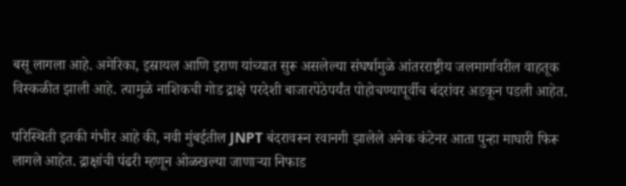बसू लागला आहे. अमेरिका, इस्रायल आणि इराण यांच्यात सुरू असलेल्या संघर्षामुळे आंतरराष्ट्रीय जलमार्गावरील वाहतूक विस्कळीत झाली आहे. त्यामुळे नाशिकची गोड द्राक्षे परदेशी बाजारपेठेपर्यंत पोहोचण्यापूर्वीच बंदरांवर अडकून पडली आहेत.

परिस्थिती इतकी गंभीर आहे की, नवी मुंबईतील JNPT बंदरावरून रवानगी झालेले अनेक कंटेनर आता पुन्हा माघारी फिरू लागले आहेत. द्राक्षांची पंढरी म्हणून ओळखल्या जाणाऱ्या निफाड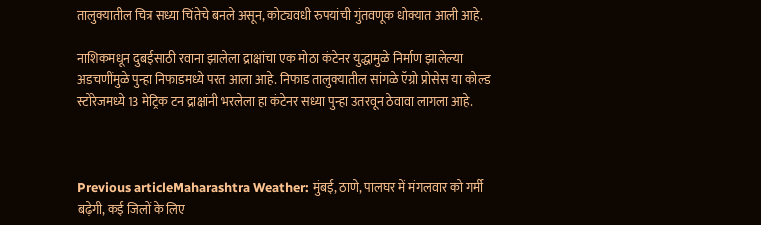तालुक्यातील चित्र सध्या चिंतेचे बनले असून, कोट्यवधी रुपयांची गुंतवणूक धोक्यात आली आहे.

नाशिकमधून दुबईसाठी रवाना झालेला द्राक्षांचा एक मोठा कंटेनर युद्धामुळे निर्माण झालेल्या अडचणींमुळे पुन्हा निफाडमध्ये परत आला आहे. निफाड तालुक्यातील सांगळे ऍग्रो प्रोसेस या कोल्ड स्टोरेजमध्ये 13 मेट्रिक टन द्राक्षांनी भरलेला हा कंटेनर सध्या पुन्हा उतरवून ठेवावा लागला आहे.



Previous articleMaharashtra Weather: मुंबई, ठाणे, पालघर में मंगलवार को गर्मी बढ़ेगी, कई जिलों के लिए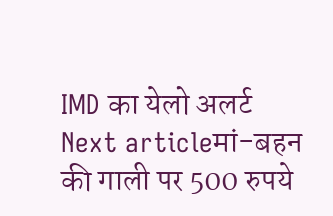IMD का येलो अलर्ट
Next articleमां-बहन की गाली पर 500 रुपये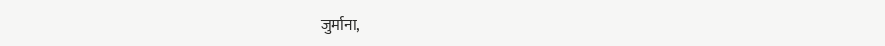जुर्माना,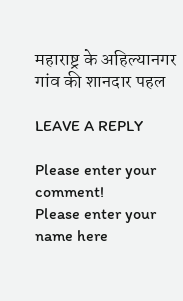महाराष्ट्र के अहिल्यानगर गांव की शानदार पहल

LEAVE A REPLY

Please enter your comment!
Please enter your name here